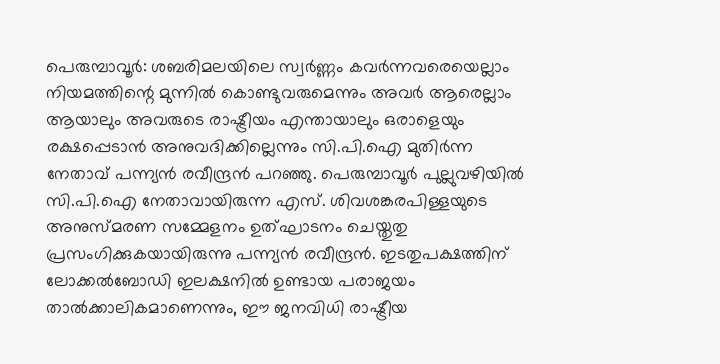പെരുമ്പാവൂര്‍: ശബരിമലയിലെ സ്വര്‍ണ്ണം കവര്‍ന്നവരെയെല്ലാം നിയമത്തിന്റെ മുന്നില്‍ കൊണ്ടുവരുമെന്നും അവര്‍ ആരെല്ലാം ആയാലും അവരുടെ രാഷ്ട്രീയം എന്തായാലും ഒരാളെയും രക്ഷപ്പെടാന്‍ അനുവദിക്കില്ലെന്നും സി.പി.ഐ മുതിര്‍ന്ന നേതാവ് പന്ന്യന്‍ രവീന്ദ്രന്‍ പറഞ്ഞു. പെരുമ്പാവൂര്‍ പുല്ലുവഴിയില്‍ സി.പി.ഐ നേതാവായിരുന്ന എസ്. ശിവശങ്കരപിള്ളയുടെ അനുസ്മരണ സമ്മേളനം ഉത്ഘാടനം ചെയ്തുതു പ്രസംഗിക്കുകയായിരുന്നു പന്ന്യന്‍ രവീന്ദ്രന്‍. ഇടതുപക്ഷത്തിന് ലോക്കല്‍ബോഡി ഇലക്ഷനില്‍ ഉണ്ടായ പരാജയം താല്‍ക്കാലികമാണെന്നും, ഈ ജനവിധി രാഷ്ട്രീയ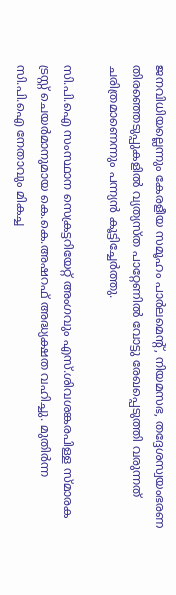ജനവിധിയല്ലെന്നും കേരളീയ സമൂഹം പാര്‍ലമെന്റ്, നിയമസഭ, തദ്ദേശസ്വയംഭരണ തിരഞ്ഞെടുപ്പുകളില്‍ വ്യത്യസ്ത പാറ്റേണില്‍ വോട്ടു രേഖപ്പെടുത്തി വരുന്നത് ചരിത്രമാണെന്നും പന്ന്യന്‍ കൂട്ടിച്ചേര്‍ത്തു.

സി.പി.ഐ സംസ്ഥാന സെക്രട്ടറിയേറ്റ് അംഗവും എസ്.ശിവശങ്കരപിള്ള സ്മാരക ട്രസ്റ്റ് ചെയര്‍മാനുമായ കെ.കെ.അഷറഫ് അദ്ധ്യക്ഷത വഹിച്ചു. മുതിര്‍ന്ന സി.പി.ഐ നേതാവും മികച്ച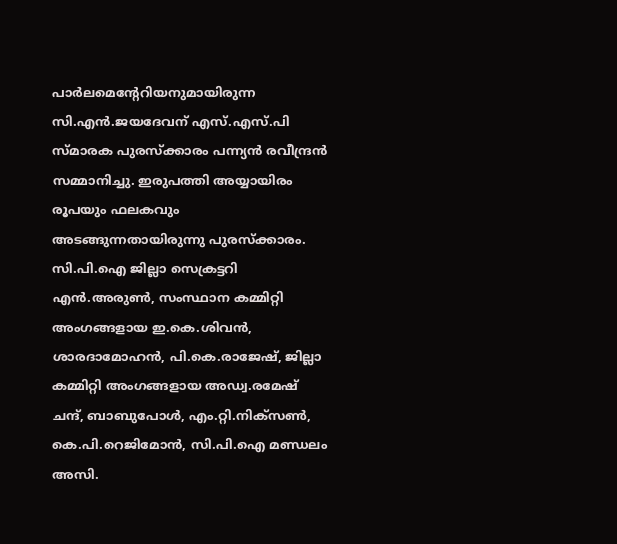പാര്‍ലമെന്റേറിയനുമായിരുന്ന സി.എന്‍.ജയദേവന് എസ്.എസ്.പി സ്മാരക പുരസ്‌ക്കാരം പന്ന്യന്‍ രവീന്ദ്രന്‍ സമ്മാനിച്ചു. ഇരുപത്തി അയ്യായിരം രൂപയും ഫലകവും അടങ്ങുന്നതായിരുന്നു പുരസ്‌ക്കാരം. സി.പി.ഐ ജില്ലാ സെക്രട്ടറി എന്‍.അരുണ്‍, സംസ്ഥാന കമ്മിറ്റി അംഗങ്ങളായ ഇ.കെ.ശിവന്‍, ശാരദാമോഹന്‍, പി.കെ.രാജേഷ്, ജില്ലാ കമ്മിറ്റി അംഗങ്ങളായ അഡ്വ.രമേഷ് ചന്ദ്, ബാബുപോള്‍, എം.റ്റി.നിക്സണ്‍, കെ.പി.റെജിമോന്‍, സി.പി.ഐ മണ്ഡലം അസി.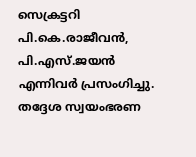സെക്രട്ടറി പി.കെ.രാജീവന്‍, പി.എസ്.ജയന്‍ എന്നിവര്‍ പ്രസംഗിച്ചു. തദ്ദേശ സ്വയംഭരണ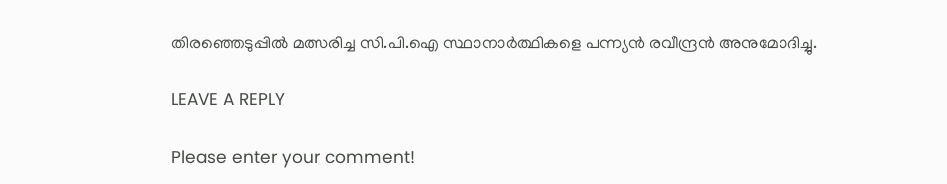തിരഞ്ഞെടുപ്പില്‍ മത്സരിച്ച സി.പി.ഐ സ്ഥാനാര്‍ത്ഥികളെ പന്ന്യന്‍ രവീന്ദ്രന്‍ അനുമോദിച്ചു.

LEAVE A REPLY

Please enter your comment!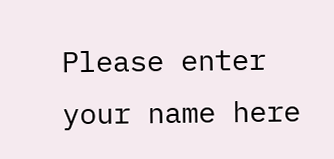Please enter your name here